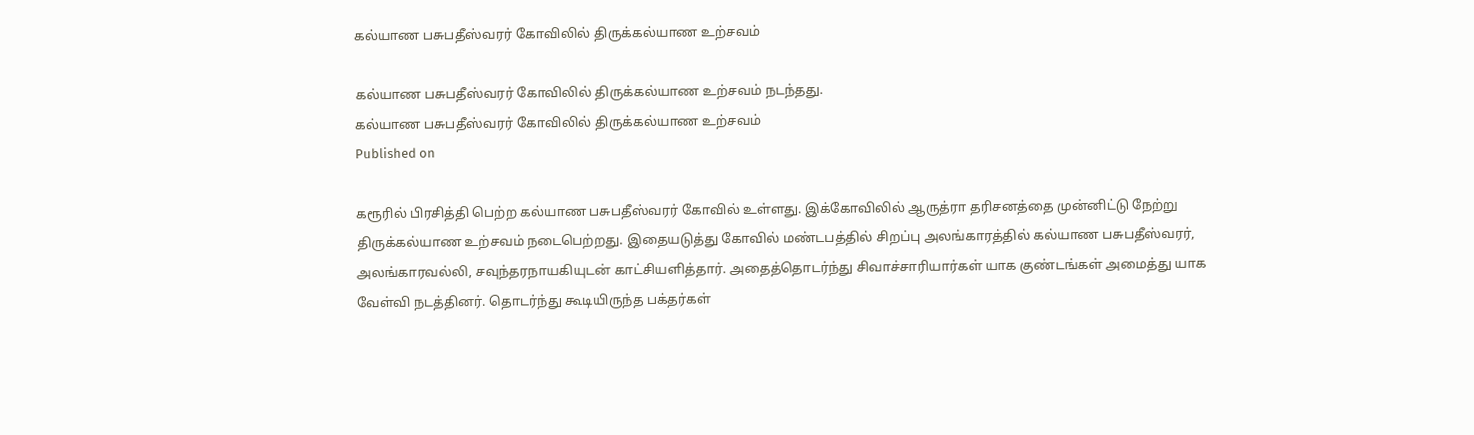கல்யாண பசுபதீஸ்வரர் கோவிலில் திருக்கல்யாண உற்சவம்

கல்யாண பசுபதீஸ்வரர் கோவிலில் திருக்கல்யாண உற்சவம் நடந்தது.
கல்யாண பசுபதீஸ்வரர் கோவிலில் திருக்கல்யாண உற்சவம்
Published on

கரூரில் பிரசித்தி பெற்ற கல்யாண பசுபதீஸ்வரர் கோவில் உள்ளது. இக்கோவிலில் ஆருத்ரா தரிசனத்தை முன்னிட்டு நேற்று திருக்கல்யாண உற்சவம் நடைபெற்றது. இதையடுத்து கோவில் மண்டபத்தில் சிறப்பு அலங்காரத்தில் கல்யாண பசுபதீஸ்வரர், அலங்காரவல்லி, சவுந்தரநாயகியுடன் காட்சியளித்தார். அதைத்தொடர்ந்து சிவாச்சாரியார்கள் யாக குண்டங்கள் அமைத்து யாக வேள்வி நடத்தினர். தொடர்ந்து கூடியிருந்த பக்தர்கள்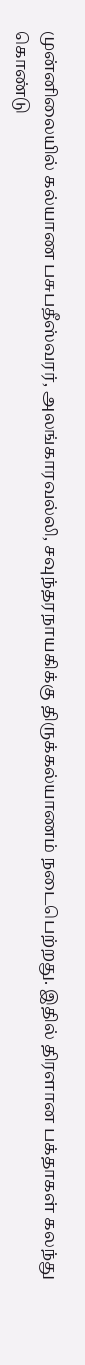முன்னிலையில் கல்யாண பசுபதீஸ்வரர், அலங்காரவல்லி, சவுந்தரநாயகிக்கு திருக்கல்யாணம் நடைபெற்றது. இதில் திரளான பக்தாகள் கலந்து கொண்டு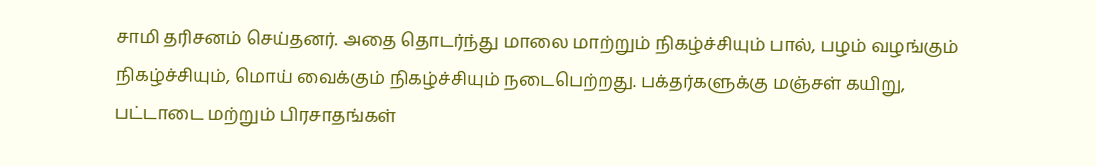சாமி தரிசனம் செய்தனர். அதை தொடர்ந்து மாலை மாற்றும் நிகழ்ச்சியும் பால், பழம் வழங்கும் நிகழ்ச்சியும், மொய் வைக்கும் நிகழ்ச்சியும் நடைபெற்றது. பக்தர்களுக்கு மஞ்சள் கயிறு, பட்டாடை மற்றும் பிரசாதங்கள்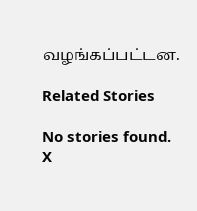வழங்கப்பட்டன.

Related Stories

No stories found.
X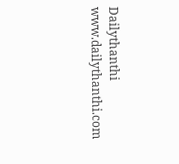Dailythanthi
www.dailythanthi.com